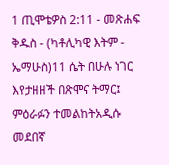1 ጢሞቴዎስ 2:11 - መጽሐፍ ቅዱስ - (ካቶሊካዊ እትም - ኤማሁስ)11 ሴት በሁሉ ነገር እየታዘዘች በጽሞና ትማር፤ ምዕራፉን ተመልከትአዲሱ መደበኛ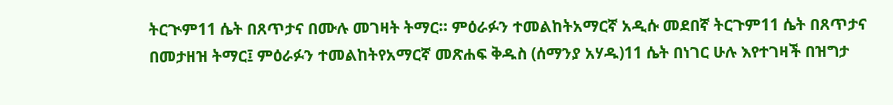ትርጒም11 ሴት በጸጥታና በሙሉ መገዛት ትማር። ምዕራፉን ተመልከትአማርኛ አዲሱ መደበኛ ትርጉም11 ሴት በጸጥታና በመታዘዝ ትማር፤ ምዕራፉን ተመልከትየአማርኛ መጽሐፍ ቅዱስ (ሰማንያ አሃዱ)11 ሴት በነገር ሁሉ እየተገዛች በዝግታ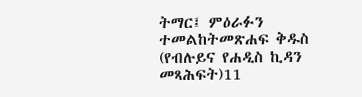ትማር፤ ምዕራፉን ተመልከትመጽሐፍ ቅዱስ (የብሉይና የሐዲስ ኪዳን መጻሕፍት)11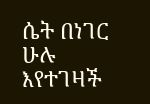ሴት በነገር ሁሉ እየተገዛች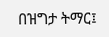በዝግታ ትማር፤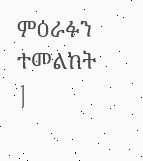ምዕራፉን ተመልከት |